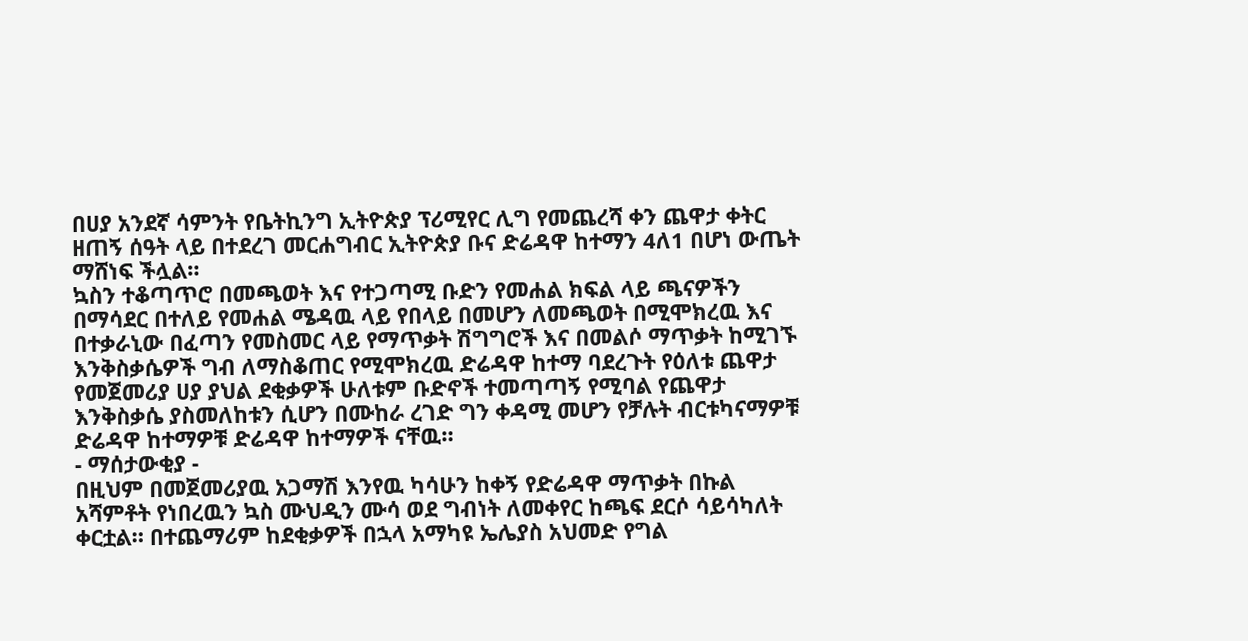በሀያ አንደኛ ሳምንት የቤትኪንግ ኢትዮጵያ ፕሪሚየር ሊግ የመጨረሻ ቀን ጨዋታ ቀትር ዘጠኝ ሰዓት ላይ በተደረገ መርሐግብር ኢትዮጵያ ቡና ድሬዳዋ ከተማን 4ለ1 በሆነ ውጤት ማሸነፍ ችሏል።
ኳስን ተቆጣጥሮ በመጫወት እና የተጋጣሚ ቡድን የመሐል ክፍል ላይ ጫናዎችን በማሳደር በተለይ የመሐል ሜዳዉ ላይ የበላይ በመሆን ለመጫወት በሚሞክረዉ እና በተቃራኒው በፈጣን የመስመር ላይ የማጥቃት ሽግግሮች እና በመልሶ ማጥቃት ከሚገኙ እንቅስቃሴዎች ግብ ለማስቆጠር የሚሞክረዉ ድሬዳዋ ከተማ ባደረጉት የዕለቱ ጨዋታ የመጀመሪያ ሀያ ያህል ደቂቃዎች ሁለቱም ቡድኖች ተመጣጣኝ የሚባል የጨዋታ እንቅስቃሴ ያስመለከቱን ሲሆን በሙከራ ረገድ ግን ቀዳሚ መሆን የቻሉት ብርቱካናማዎቹ ድሬዳዋ ከተማዎቹ ድሬዳዋ ከተማዎች ናቸዉ።
- ማሰታውቂያ -
በዚህም በመጀመሪያዉ አጋማሽ እንየዉ ካሳሁን ከቀኝ የድሬዳዋ ማጥቃት በኩል አሻምቶት የነበረዉን ኳስ ሙህዲን ሙሳ ወደ ግብነት ለመቀየር ከጫፍ ደርሶ ሳይሳካለት ቀርቷል። በተጨማሪም ከደቂቃዎች በኋላ አማካዩ ኤሌያስ አህመድ የግል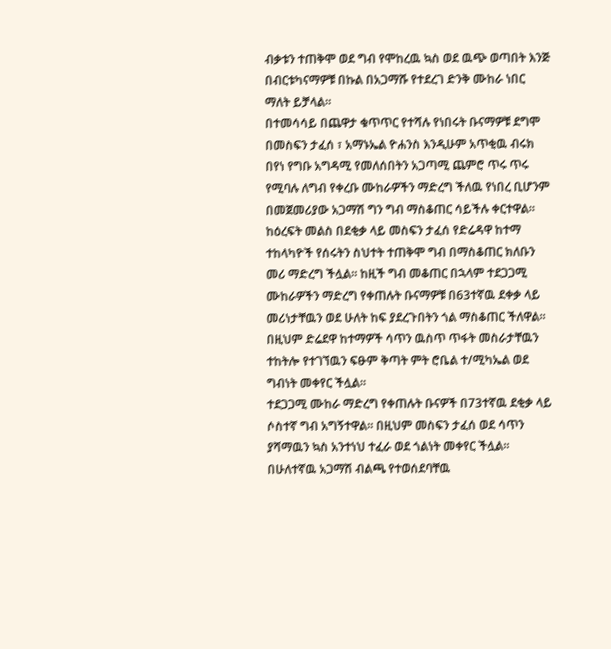ብቃቱን ተጠቅሞ ወደ ግብ የሞከረዉ ኳስ ወደ ዉጭ ወጣበት እንጅ በብርቱካናማዎቹ በኩል በአጋማሹ የተደረገ ድንቅ ሙከራ ነበር ማለት ይቻላል።
በተመሳሳይ በጨዋታ ቁጥጥር የተሻሉ የነበሩት ቡናማዎቹ ደግሞ በመስፍን ታፈሰ ፣ አማኑኤል ዮሐንስ እንዲሁም አጥቂዉ ብሩክ በየነ የግቡ አግዳሚ የመለሰበትን አጋጣሚ ጨምሮ ጥሩ ጥሩ የሚባሉ ለግብ የቀረቡ ሙከራዎችን ማድረግ ችለዉ የነበረ ቢሆንም በመጀመሪያው አጋማሽ ግን ግብ ማስቆጠር ሳይችሉ ቀርተዋል።
ከዕረፍት መልስ በደቂቃ ላይ መስፍን ታፈሰ የድሬዳዋ ከተማ ተከላካዮች የሰሩትን ስህተት ተጠቅሞ ግብ በማስቆጠር ክለቡን መሪ ማድረግ ችሏል። ከዚች ግብ መቆጠር በኋላም ተደጋጋሚ ሙከራዎችን ማድረግ የቀጠሉት ቡናማዎቹ በ63ተኛዉ ደቀቃ ላይ መሪነታቸዉን ወደ ሁለት ከፍ ያደረጉበትን ጎል ማስቆጠር ችለዋል። በዚህም ድሬደዋ ከተማዎች ሳጥን ዉስጥ ጥፋት መስራታቸዉን ተከትሎ የተገኘዉን ፍፁም ቅጣት ምት ሮቤል ተ/ሚካኤል ወደ ግብነት መቀየር ችሏል።
ተደጋጋሚ ሙከራ ማድረግ የቀጠሉት ቡናዎች በ73ተኛዉ ደቂቃ ላይ ሶስተኛ ግብ አግኝተዋል። በዚህም መስፍን ታፈሰ ወደ ሳጥን ያሻማዉን ኳስ አንተነህ ተፈራ ወደ ጎልነት መቀየር ችሏል። በሁለተኛዉ አጋማሽ ብልጫ የተወሰደባቸዉ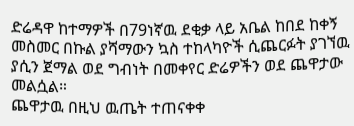ድሬዳዋ ከተማዎች በ79ነኛዉ ደቂቃ ላይ አቤል ከበደ ከቀኝ መስመር በኩል ያሻማውን ኳስ ተከላካዮች ሲጨርፉት ያገኘዉ ያሲን ጀማል ወደ ግብነት በመቀየር ድሬዎችን ወደ ጨዋታው መልሷል።
ጨዋታዉ በዚህ ዉጤት ተጠናቀቀ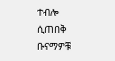ተብሎ ሲጠበቅ ቡናማዎቹ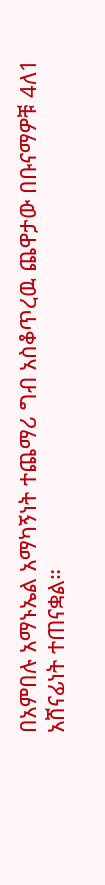በአምበሉ አማኑኤል አማካኝነት ተጨማሪ ግብ አስቆጥረዉ ጨዋታው በቡናማዎቹ 4ለ1 አሸናፊነት ተጠናቋል።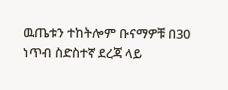ዉጤቱን ተከትሎም ቡናማዎቹ በ30 ነጥብ ስድስተኛ ደረጃ ላይ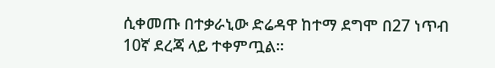ሲቀመጡ በተቃራኒው ድሬዳዋ ከተማ ደግሞ በ27 ነጥብ 10ኛ ደረጃ ላይ ተቀምጧል።